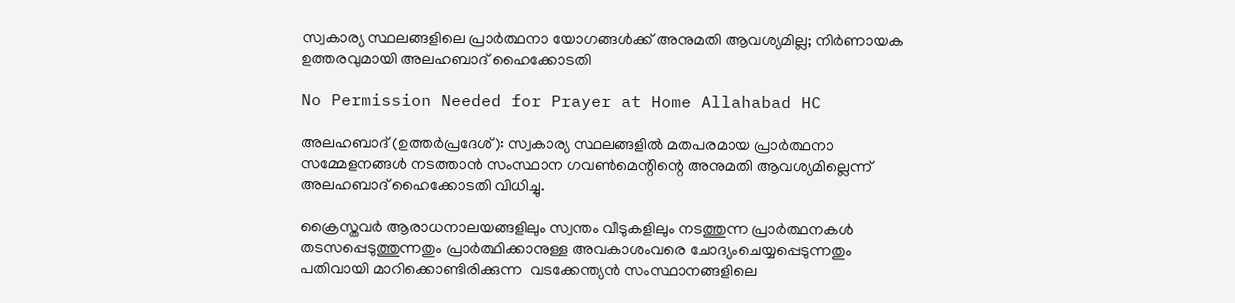സ്വകാര്യ സ്ഥലങ്ങളിലെ പ്രാര്‍ത്ഥനാ യോഗങ്ങള്‍ക്ക് അനുമതി ആവശ്യമില്ല; നിര്‍ണായക ഉത്തരവുമായി അലഹബാദ് ഹൈക്കോടതി

No Permission Needed for Prayer at Home Allahabad HC

അലഹബാദ് (ഉത്തര്‍പ്രദേശ്): സ്വകാര്യ സ്ഥലങ്ങളില്‍ മതപരമായ പ്രാര്‍ത്ഥനാ സമ്മേളനങ്ങള്‍ നടത്താന്‍ സംസ്ഥാന ഗവണ്‍മെന്റിന്റെ അനുമതി ആവശ്യമില്ലെന്ന് അലഹബാദ് ഹൈക്കോടതി വിധിച്ചു.

ക്രൈസ്തവര്‍ ആരാധനാലയങ്ങളിലും സ്വന്തം വീടുകളിലും നടത്തുന്ന പ്രാര്‍ത്ഥനകള്‍ തടസപ്പെടുത്തുന്നതും പ്രാര്‍ത്ഥിക്കാനുള്ള അവകാശംവരെ ചോദ്യംചെയ്യപ്പെടുന്നതും പതിവായി മാറിക്കൊണ്ടിരിക്കുന്ന  വടക്കേന്ത്യന്‍ സംസ്ഥാനങ്ങളിലെ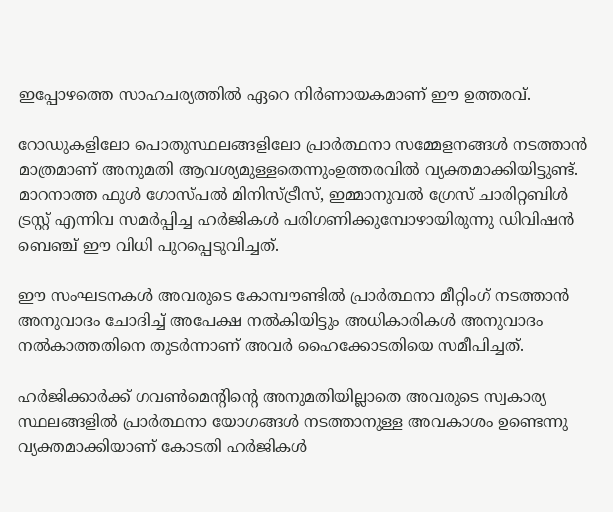ഇപ്പോഴത്തെ സാഹചര്യത്തില്‍ ഏറെ നിര്‍ണായകമാണ് ഈ ഉത്തരവ്.

റോഡുകളിലോ പൊതുസ്ഥലങ്ങളിലോ പ്രാര്‍ത്ഥനാ സമ്മേളനങ്ങള്‍ നടത്താന്‍ മാത്രമാണ് അനുമതി ആവശ്യമുള്ളതെന്നുംഉത്തരവില്‍ വ്യക്തമാക്കിയിട്ടുണ്ട്. മാറനാത്ത ഫുള്‍ ഗോസ്പല്‍ മിനിസ്ട്രീസ്, ഇമ്മാനുവല്‍ ഗ്രേസ് ചാരിറ്റബിള്‍ ട്രസ്റ്റ് എന്നിവ സമര്‍പ്പിച്ച ഹര്‍ജികള്‍ പരിഗണിക്കുമ്പോഴായിരുന്നു ഡിവിഷന്‍ ബെഞ്ച് ഈ വിധി പുറപ്പെടുവിച്ചത്.

ഈ സംഘടനകള്‍ അവരുടെ കോമ്പൗണ്ടില്‍ പ്രാര്‍ത്ഥനാ മീറ്റിംഗ് നടത്താന്‍ അനുവാദം ചോദിച്ച് അപേക്ഷ നല്‍കിയിട്ടും അധികാരികള്‍ അനുവാദം നല്‍കാത്തതിനെ തുടര്‍ന്നാണ് അവര്‍ ഹൈക്കോടതിയെ സമീപിച്ചത്.

ഹര്‍ജിക്കാര്‍ക്ക് ഗവണ്‍മെന്റിന്റെ അനുമതിയില്ലാതെ അവരുടെ സ്വകാര്യ സ്ഥലങ്ങളില്‍ പ്രാര്‍ത്ഥനാ യോഗങ്ങള്‍ നടത്താനുള്ള അവകാശം ഉണ്ടെന്നു വ്യക്തമാക്കിയാണ് കോടതി ഹര്‍ജികള്‍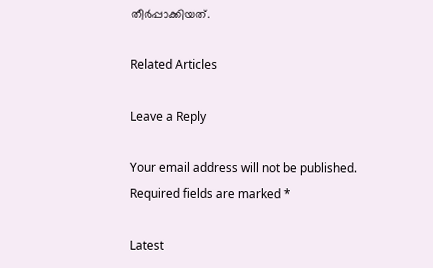തീര്‍പ്പാക്കിയത്.

Related Articles

Leave a Reply

Your email address will not be published. Required fields are marked *

Latest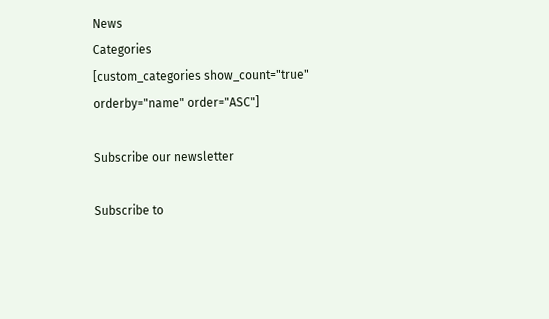News
Categories
[custom_categories show_count="true" orderby="name" order="ASC"]

Subscribe our newsletter

Subscribe to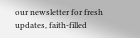our newsletter for fresh updates, faith-filled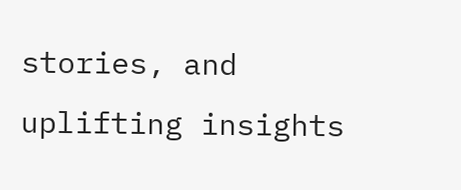stories, and uplifting insights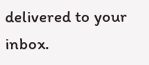delivered to your inbox.